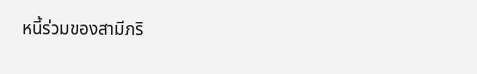หนี้ร่วมของสามีภริ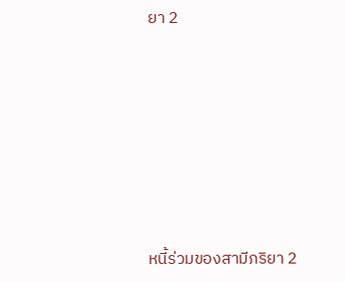ยา 2







หนี้ร่วมของสามีภริยา 2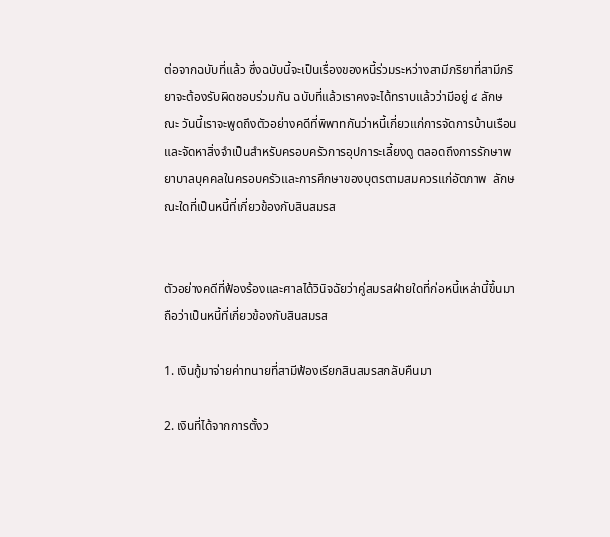ต่อจากฉบับที่แล้ว ซึ่งฉบับนี้จะเป็นเรื่องของหนี้ร่วมระหว่างสามีภริยาที่สามีภริยาจะต้องรับผิดชอบร่วมกัน ฉบับที่แล้วเราคงจะได้ทราบแล้วว่ามีอยู่ ๔ ลักษณะ วันนี้เราจะพูดถึงตัวอย่างคดีที่พิพาทกันว่าหนี้เกี่ยวแก่การจัดการบ้านเรือนและจัดหาสิ่งจำเป็นสำหรับครอบครัวการอุปการะเลี้ยงดู ตลอดถึงการรักษาพยาบาลบุคคลในครอบครัวและการศึกษาของบุตรตามสมควรแก่อัตภาพ  ลักษณะใดที่เป็นหนี้ที่เกี่ยวข้องกับสินสมรส


ตัวอย่างคดีที่ฟ้องร้องและศาลได้วินิจฉัยว่าคู่สมรสฝ่ายใดที่ก่อหนี้เหล่านี้ขึ้นมาถือว่าเป็นหนี้ที่เกี่ยวข้องกับสินสมรส

1. เงินกู้มาจ่ายค่าทนายที่สามีฟ้องเรียกสินสมรสกลับคืนมา

2. เงินที่ได้จากการตั้งว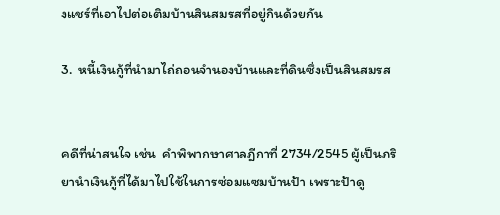งแชร์ที่เอาไปต่อเติมบ้านสินสมรสที่อยู่กินด้วยกัน

3.  หนี้เงินกู้ที่นำมาไถ่ถอนจำนองบ้านและที่ดินซึ่งเป็นสินสมรส


คดีที่น่าสนใจ เช่น  คำพิพากษาศาลฎีกาที่ 2734/2545 ผู้เป็นภริยานำเงินกู้ที่ได้มาไปใช้ในการซ่อมแซมบ้านป้า เพราะป้าดู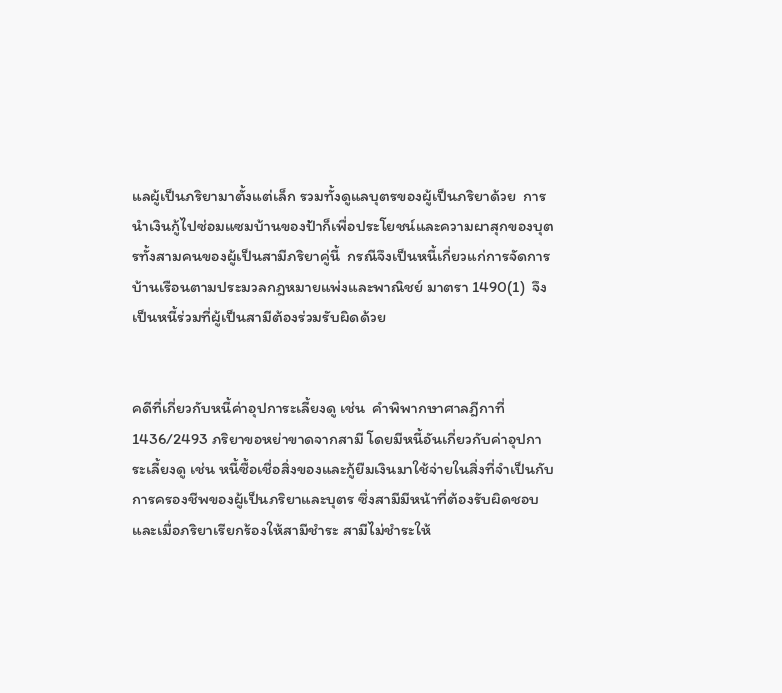แลผู้เป็นภริยามาตั้งแต่เล็ก รวมทั้งดูแลบุตรของผู้เป็นภริยาด้วย  การนำเงินกู้ไปซ่อมแซมบ้านของป้าก็เพื่อประโยชน์และความผาสุกของบุตรทั้งสามคนของผู้เป็นสามีภริยาคู่นี้  กรณีจึงเป็นหนี้เกี่ยวแก่การจัดการบ้านเรือนตามประมวลกฎหมายแพ่งและพาณิชย์ มาตรา 1490(1)  จึงเป็นหนี้ร่วมที่ผู้เป็นสามีต้องร่วมรับผิดด้วย


คดีที่เกี่ยวกับหนี้ค่าอุปการะเลี้ยงดู เช่น  คำพิพากษาศาลฎีกาที่ 1436/2493 ภริยาขอหย่าขาดจากสามี โดยมีหนี้อันเกี่ยวกับค่าอุปการะเลี้ยงดู เช่น หนี้ซื้อเชื่อสิ่งของและกู้ยืมเงินมาใช้จ่ายในสิ่งที่จำเป็นกับการครองชีพของผู้เป็นภริยาและบุตร ซึ่งสามีมีหน้าที่ต้องรับผิดชอบ  และเมื่อภริยาเรียกร้องให้สามีชำระ สามีไม่ชำระให้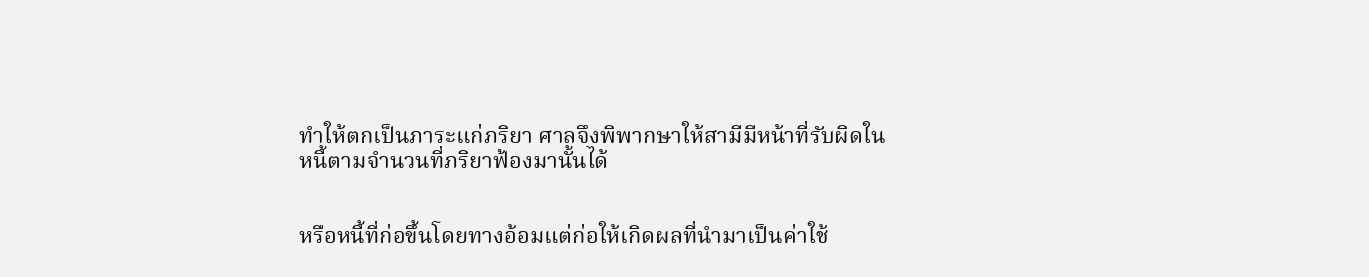ทำให้ตกเป็นภาระแก่ภริยา ศาลจึงพิพากษาให้สามีมีหน้าที่รับผิดในหนี้ตามจำนวนที่ภริยาฟ้องมานั้นได้


หรือหนี้ที่ก่อขึ้นโดยทางอ้อมแต่ก่อให้เกิดผลที่นำมาเป็นค่าใช้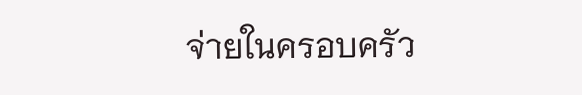จ่ายในครอบครัว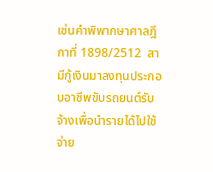เช่นคำพิพากษาศาลฎีกาที่ 1898/2512  สามีกู้เงินมาลงทุนประกอบอาชีพขับรถยนต์รับจ้างเพื่อนำรายได้ไปใช้จ่าย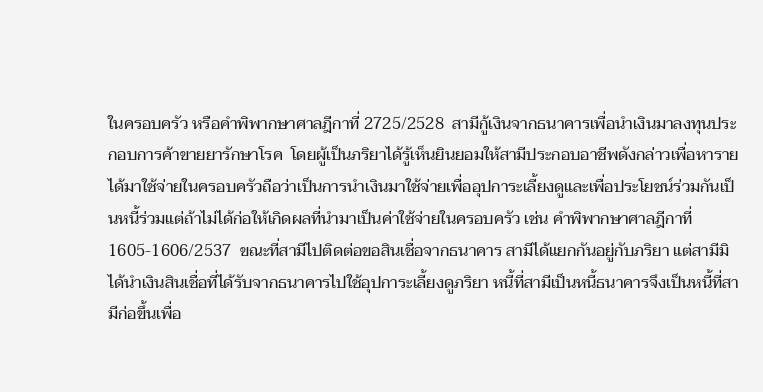ในครอบครัว หรือคำพิพากษาศาลฎีกาที่ 2725/2528  สามีกู้เงินจากธนาคารเพื่อนำเงินมาลงทุนประกอบการค้าขายยารักษาโรค  โดยผู้เป็นภริยาได้รู้เห็นยินยอมให้สามีประกอบอาชีพดังกล่าวเพื่อหารายได้มาใช้จ่ายในครอบครัวถือว่าเป็นการนำเงินมาใช้จ่ายเพื่ออุปการะเลี้ยงดูและเพื่อประโยชน์ร่วมกันเป็นหนี้ร่วมแต่ถ้าไม่ได้ก่อให้เกิดผลที่นำมาเป็นค่าใช้จ่ายในครอบครัว เช่น คำพิพากษาศาลฎีกาที่ 1605-1606/2537  ขณะที่สามีไปติดต่อขอสินเชื่อจากธนาคาร สามีได้แยกกันอยู่กับภริยา แต่สามีมิได้นำเงินสินเชื่อที่ได้รับจากธนาคารไปใช้อุปการะเลี้ยงดูภริยา หนี้ที่สามีเป็นหนี้ธนาคารจึงเป็นหนี้ที่สามีก่อขึ้นเพื่อ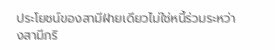ประโยชน์ของสามีฝ่ายเดียวไม่ใช่หนี้ร่วมระหว่างสามีภริ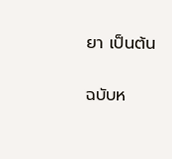ยา เป็นต้น


ฉบับห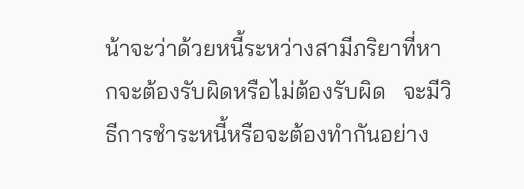น้าจะว่าด้วยหนี้ระหว่างสามีภริยาที่หากจะต้องรับผิดหรือไม่ต้องรับผิด   จะมีวิธีการชำระหนี้หรือจะต้องทำกันอย่าง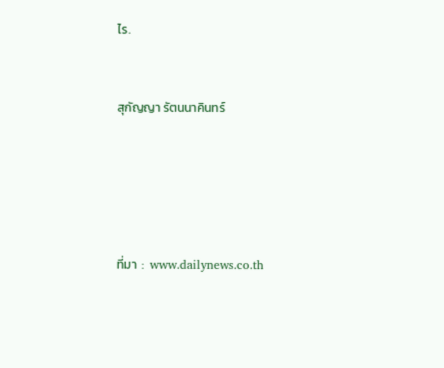ไร.


สุกัญญา รัตนนาคินทร์





ที่มา  :  www.dailynews.co.th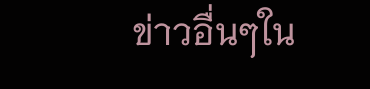ข่าวอื่นๆใน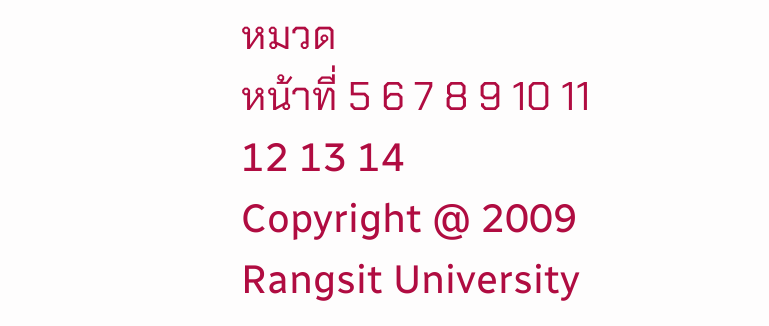หมวด
หน้าที่ 5 6 7 8 9 10 11 12 13 14
Copyright @ 2009 Rangsit University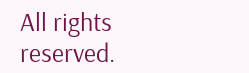All rights reserved.